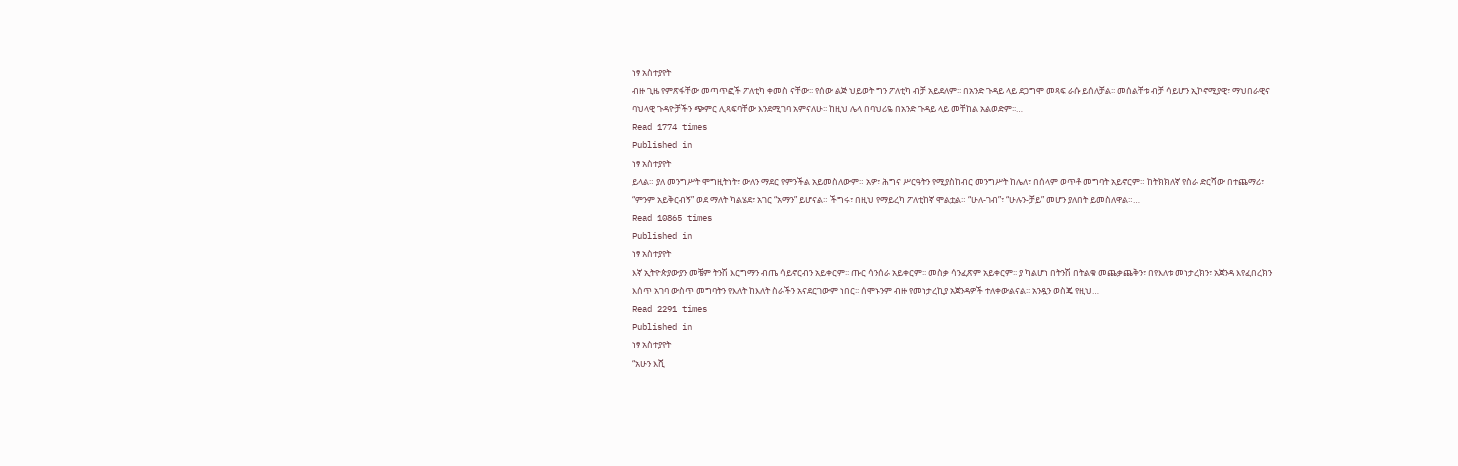ነፃ አስተያየት
ብዙ ጊዜ የምጽፋቸው መጣጥፎች ፖለቲካ ቀመስ ናቸው፡፡ የሰው ልጅ ህይወት ግን ፖለቲካ ብቻ አይደለም፡፡ በአንድ ጉዳይ ላይ ደጋግሞ መጻፍ ራሱ ይሰለቻል፡፡ መሰልቸቱ ብቻ ሳይሆን ኢኮኖሚያዊ፣ ማህበራዊና ባህላዊ ጉዳዮቻችን ጭምር ሊጻፍባቸው እንደሚገባ አምናለሁ፡፡ ከዚህ ሌላ በባህሪዬ በአንድ ጉዳይ ላይ መቸከል አልወድም፡፡…
Read 1774 times
Published in
ነፃ አስተያየት
ይላል። ያለ መንግሥት ሞግዚትነት፣ ውለን ማደር የምንችል አይመስለውም። አዎ፣ ሕግና ሥርዓትን የሚያስከብር መንግሥት ከሌለ፣ በሰላም ወጥቶ መግባት አይኖርም። ከትክክለኛ የስራ ድርሻው በተጨማሪ፣ “ምንም አይቅርብኝ” ወደ ማለት ካልሄደ፣ አገር “አማን” ይሆናል። ችግሩ፣ በዚህ የማይረካ ፖለቲከኛ ሞልቷል። “ሁለ-ገብ”፣ “ሁሉን-ቻይ” መሆን ያለበት ይመስለዋል።…
Read 10865 times
Published in
ነፃ አስተያየት
እኛ ኢትዮጵያውያን መቼም ትንሽ እርግማን ብጤ ሳይኖርብን አይቀርም፡፡ ጡር ሳንሰራ አይቀርም፡፡ መስቃ ሳንፈጽም አይቀርም፡፡ ያ ካልሆነ በትንሽ በትልቁ መጨቃጨቅን፣ በየእለቱ መነታረክን፣ አጀንዳ እየፈበረክን እሰጥ አገባ ውስጥ መግባትን የእለት ከእለት ስራችን አናደርገውም ነበር፡፡ ሰሞኑንም ብዙ የመነታረኪያ አጀንዳዎች ተለቀውልናል፡፡ አንዷን ወስጄ የዚህ…
Read 2291 times
Published in
ነፃ አስተያየት
“አሁን እሺ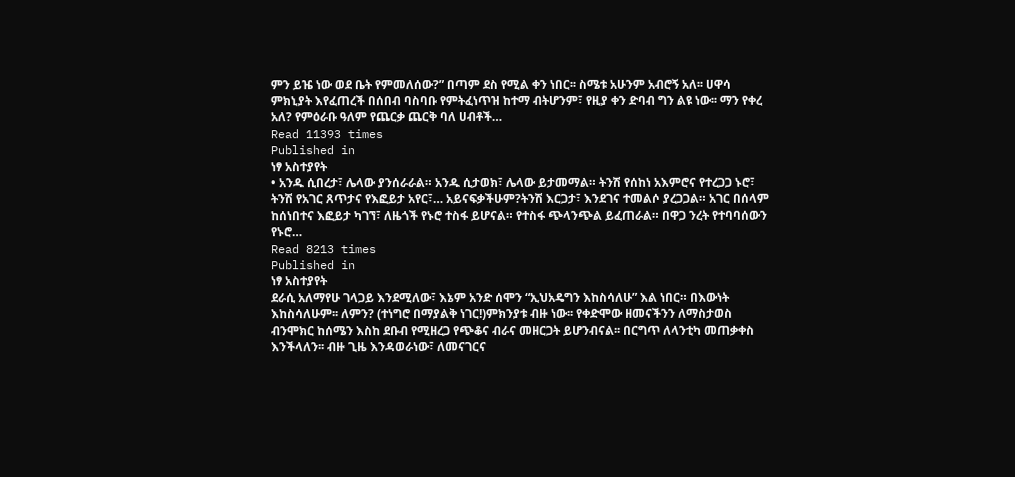ምን ይዤ ነው ወደ ቤት የምመለሰው?” በጣም ደስ የሚል ቀን ነበር፡፡ ስሜቱ አሁንም አብሮኝ አለ፡፡ ሀዋሳ ምክኒያት እየፈጠረች በሰበብ ባስባቡ የምትፈነጥዝ ከተማ ብትሆንም፣ የዚያ ቀን ድባብ ግን ልዩ ነው፡፡ ማን የቀረ አለ? የምዕራቡ ዓለም የጨርቃ ጨርቅ ባለ ሀብቶች…
Read 11393 times
Published in
ነፃ አስተያየት
• አንዱ ሲበረታ፣ ሌላው ያንሰራራል። አንዱ ሲታወክ፣ ሌላው ይታመማል። ትንሽ የሰከነ አእምሮና የተረጋጋ ኑሮ፣ ትንሽ የአገር ጸጥታና የእፎይታ አየር፣… አይናፍቃችሁም?ትንሽ እርጋታ፣ እንደገና ተመልሶ ያረጋጋል። አገር በሰላም ከሰነበተና እፎይታ ካገኘ፣ ለዜጎች የኑሮ ተስፋ ይሆናል። የተስፋ ጭላንጭል ይፈጠራል። በዋጋ ንረት የተባባሰውን የኑሮ…
Read 8213 times
Published in
ነፃ አስተያየት
ደራሲ አለማየሁ ገላጋይ እንደሚለው፣ እኔም አንድ ሰሞን “ኢህአዴግን እከስሳለሁ” እል ነበር። በእውነት እከስሳለሁም፡፡ ለምን? (ተነግሮ በማያልቅ ነገር!)ምክንያቱ ብዙ ነው፡፡ የቀድሞው ዘመናችንን ለማስታወስ ብንሞክር ከሰሜን እስከ ደቡብ የሚዘረጋ የጭቆና ብራና መዘርጋት ይሆንብናል፡፡ በርግጥ ለላንቲካ መጠቃቀስ እንችላለን፡፡ ብዙ ጊዜ እንዳወራነው፣ ለመናገርና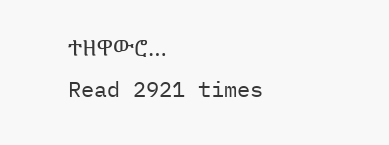ተዘዋውሮ…
Read 2921 times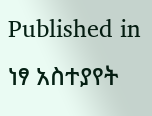Published in
ነፃ አስተያየት